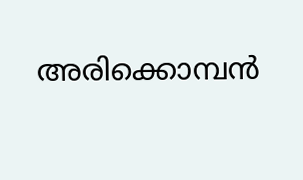അരിക്കൊമ്പന്‍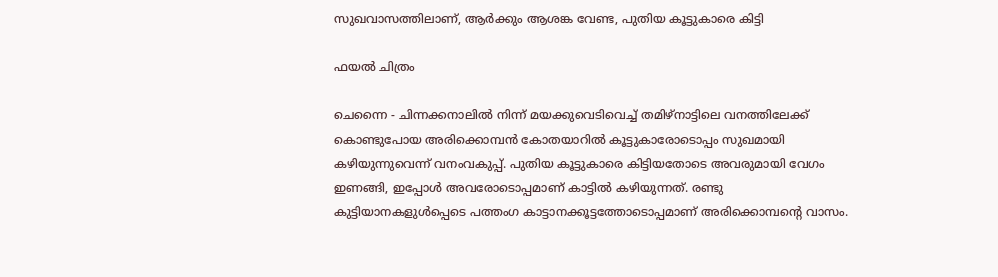സുഖവാസത്തിലാണ്, ആര്‍ക്കും ആശങ്ക വേണ്ട, പുതിയ കൂട്ടുകാരെ കിട്ടി

ഫയല്‍ ചിത്രം

ചെന്നൈ - ചിന്നക്കനാലില്‍ നിന്ന് മയക്കുവെടിവെച്ച് തമിഴ്‌നാട്ടിലെ വനത്തിലേക്ക് കൊണ്ടുപോയ അരിക്കൊമ്പന്‍ കോതയാറില്‍ കൂട്ടുകാരോടൊപ്പം സുഖമായി കഴിയുന്നുവെന്ന് വനംവകുപ്പ്. പുതിയ കൂട്ടുകാരെ കിട്ടിയതോടെ അവരുമായി വേഗം ഇണങ്ങി, ഇപ്പോള്‍ അവരോടൊപ്പമാണ് കാട്ടില്‍ കഴിയുന്നത്. രണ്ടു കുട്ടിയാനകളുള്‍പ്പെടെ പത്തംഗ കാട്ടാനക്കൂട്ടത്തോടൊപ്പമാണ് അരിക്കൊമ്പന്റെ വാസം.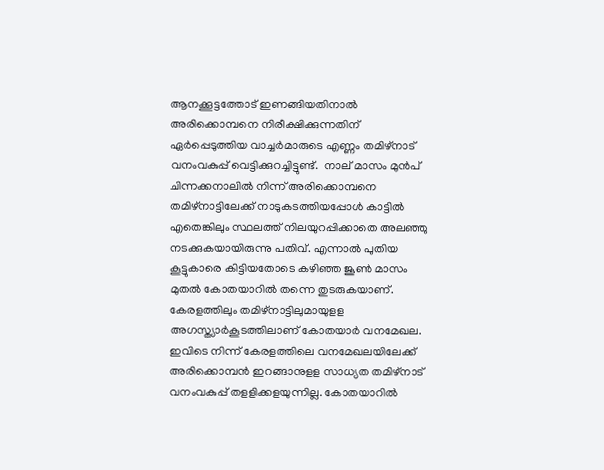ആനക്കൂട്ടത്തോട് ഇണങ്ങിയതിനാല്‍ അരിക്കൊമ്പനെ നിരീക്ഷിക്കുന്നതിന് ഏര്‍പ്പെടുത്തിയ വാച്ചര്‍മാരുടെ എണ്ണം തമിഴ്‌നാട് വനംവകുപ്പ് വെട്ടിക്കുറച്ചിട്ടുണ്ട്.  നാല് മാസം മുന്‍പ് ചിന്നക്കനാലില്‍ നിന്ന് അരിക്കൊമ്പനെ തമിഴ്‌നാട്ടിലേക്ക് നാടുകടത്തിയപ്പോള്‍ കാട്ടില്‍ എതെങ്കിലും സ്ഥലത്ത് നിലയുറപ്പിക്കാതെ അലഞ്ഞു നടക്കുകയായിരുന്നു പതിവ്. എന്നാല്‍ പുതിയ കൂട്ടുകാരെ കിട്ടിയതോടെ കഴിഞ്ഞ ജൂണ്‍ മാസം മുതല്‍ കോതയാറില്‍ തന്നെ തുടരുകയാണ്.  കേരളത്തിലും തമിഴ്‌നാട്ടിലുമായുളള അഗസ്ത്യാര്‍കൂടത്തിലാണ് കോതയാര്‍ വനമേഖല. ഇവിടെ നിന്ന് കേരളത്തിലെ വനമേഖലയിലേക്ക് അരിക്കൊമ്പന്‍ ഇറങ്ങാനുളള സാധ്യത തമിഴ്‌നാട് വനംവകുപ്പ് തളളിക്കളയുന്നില്ല. കോതയാറില്‍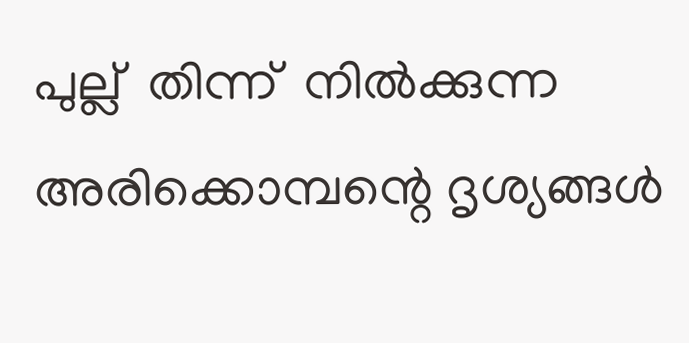പുല്ല്  തിന്ന്  നില്‍ക്കുന്ന അരിക്കൊമ്പന്റെ ദൃശ്യങ്ങള്‍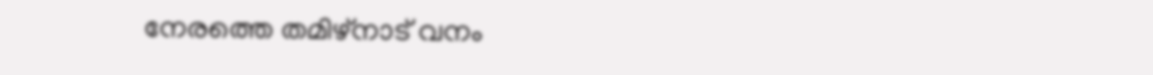നേരത്തെ തമിഴ്‌നാട് വനം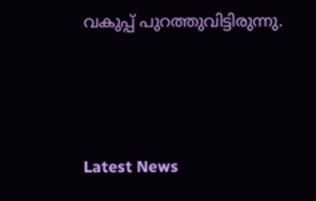വകുപ്പ് പുറത്തുവിട്ടിരുന്നു.



Latest News